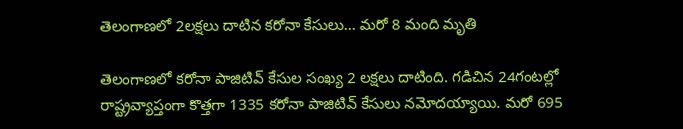తెలంగాణలో 2లక్షలు దాటిన కరోనా కేసులు... మరో 8 మంది మృతి

తెలంగాణలో కరోనా పాజిటివ్ కేసుల సంఖ్య 2 లక్షలు దాటింది. గడిచిన 24గంటల్లో రాష్ట్రవ్యాప్తంగా కొత్తగా 1335 కరోనా పాజిటివ్ కేసులు నమోదయ్యాయి. మరో 695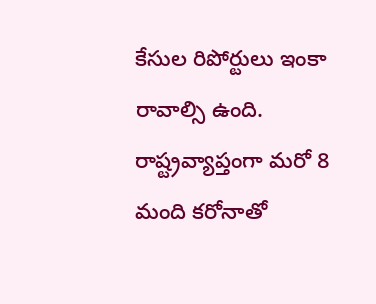కేసుల రిపోర్టులు ఇంకా రావాల్సి ఉంది. రాష్ట్రవ్యాప్తంగా మరో 8 మంది కరోనాతో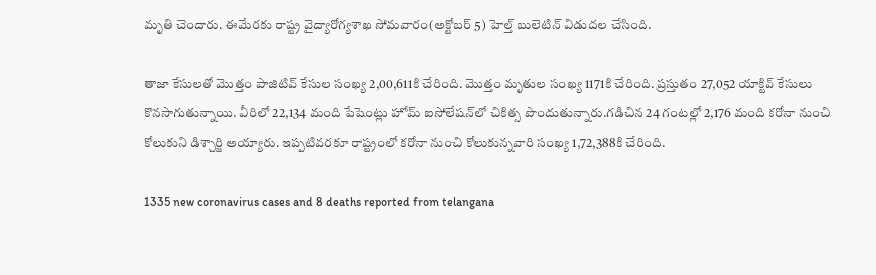మృతి చెందారు. ఈమేరకు రాష్ట్ర వైద్యారోగ్యశాఖ సోమవారం(అక్టోబర్ 5) హెల్త్‌ బులెటిన్‌ విడుదల చేసింది.

తాజా కేసులతో మొత్తం పాజిటివ్ కేసుల సంఖ్య 2,00,611కి చేరింది. మొత్తం మృతుల సంఖ్య 1171కి చేరింది. ప్రస్తుతం 27,052 యాక్టివ్ కేసులు కొనసాగుతున్నాయి. వీరిలో 22,134 మంది పేషెంట్లు హోమ్ ఐసోలేషన్‌లో చికిత్స పొందుతున్నారు.గడిచిన 24 గంటల్లో 2,176 మంది కరోనా నుంచి కోలుకుని డిశ్చార్జి అయ్యారు. ఇప్పటివరకూ రాష్ట్రంలో కరోనా నుంచి కోలుకున్నవారి సంఖ్య 1,72,388కి చేరింది.

1335 new coronavirus cases and 8 deaths reported from telangana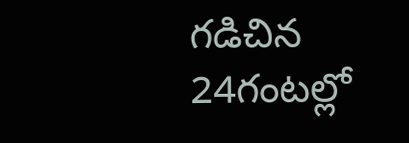గడిచిన 24గంటల్లో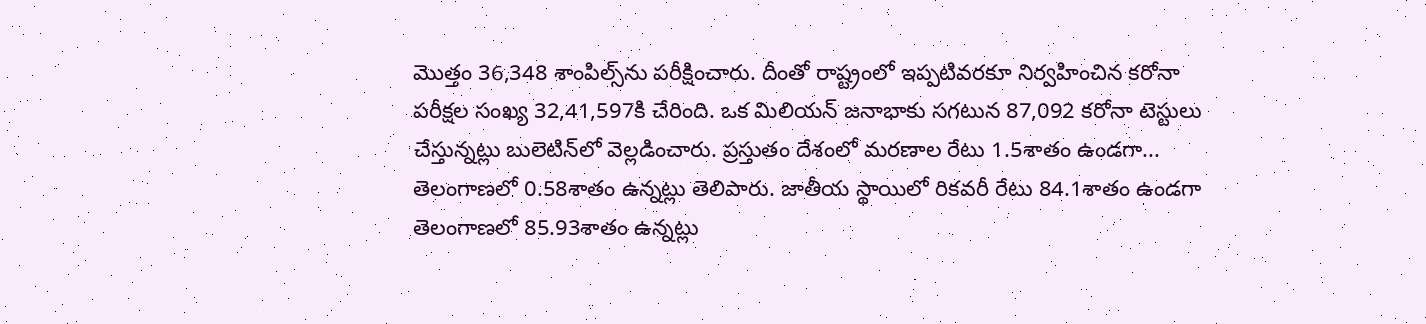మొత్తం 36,348 శాంపిల్స్‌ను పరీక్షించారు. దీంతో రాష్ట్రంలో ఇప్పటివరకూ నిర్వహించిన కరోనా పరీక్షల సంఖ్య 32,41,597కి చేరింది. ఒక మిలియన్ జనాభాకు సగటున 87,092 కరోనా టెస్టులు చేస్తున్నట్లు బులెటిన్‌లో వెల్లడించారు. ప్రస్తుతం దేశంలో మరణాల రేటు 1.5శాతం ఉండగా... తెలంగాణలో 0.58శాతం ఉన్నట్లు తెలిపారు. జాతీయ స్థాయిలో రికవరీ రేటు 84.1శాతం ఉండగా తెలంగాణలో 85.93శాతం ఉన్నట్లు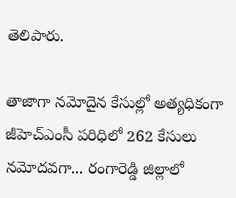తెలిపారు.

తాజాగా నమోదైన కేసుల్లో అత్యధికంగా జీహెచ్ఎంసీ పరిధిలో 262 కేసులు నమోదవగా... రంగారెడ్డి జిల్లాలో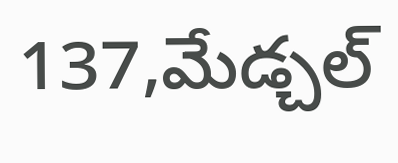137,మేడ్చల్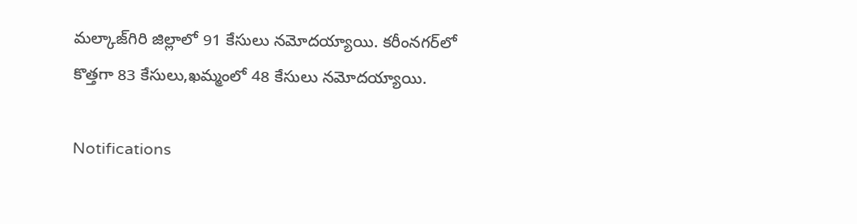మల్కాజ్‌గిరి జిల్లాలో 91 కేసులు నమోదయ్యాయి. కరీంనగర్‌లో కొత్తగా 83 కేసులు,ఖమ్మంలో 48 కేసులు నమోదయ్యాయి.

Notifications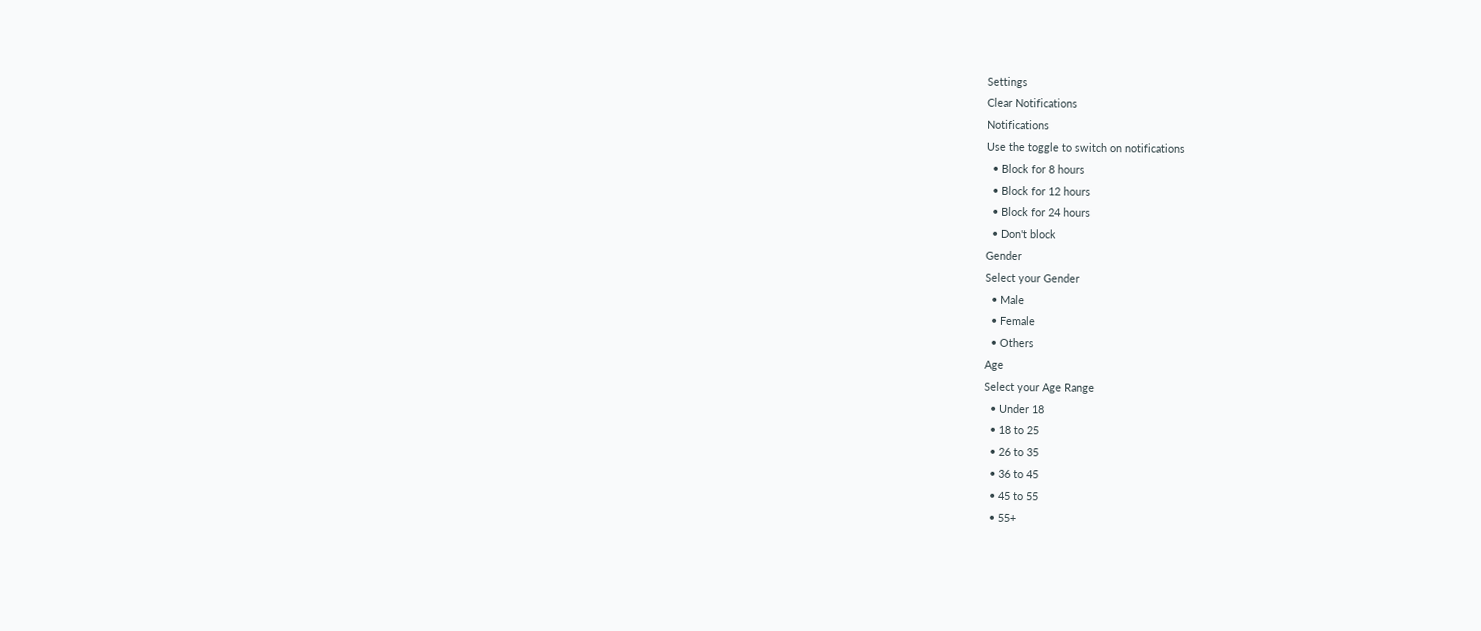Settings
Clear Notifications
Notifications
Use the toggle to switch on notifications
  • Block for 8 hours
  • Block for 12 hours
  • Block for 24 hours
  • Don't block
Gender
Select your Gender
  • Male
  • Female
  • Others
Age
Select your Age Range
  • Under 18
  • 18 to 25
  • 26 to 35
  • 36 to 45
  • 45 to 55
  • 55+